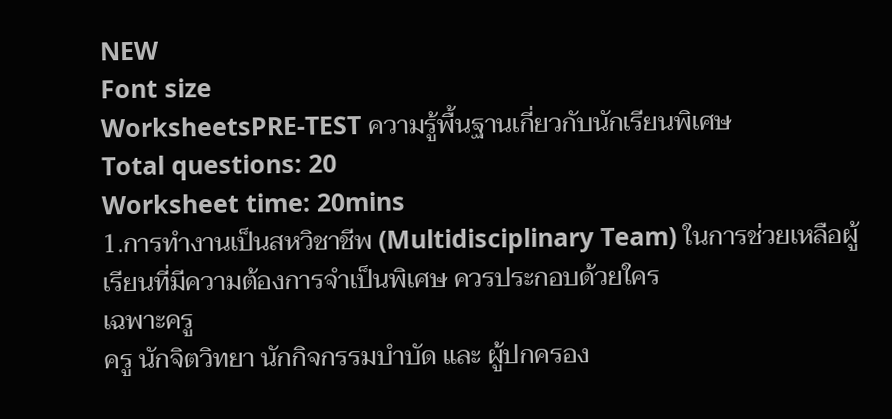NEW
Font size
WorksheetsPRE-TEST ความรู้พื้นฐานเกี่ยวกับนักเรียนพิเศษ
Total questions: 20
Worksheet time: 20mins
1.การทำงานเป็นสหวิชาชีพ (Multidisciplinary Team) ในการช่วยเหลือผู้เรียนที่มีความต้องการจำเป็นพิเศษ ควรประกอบด้วยใคร
เฉพาะครู
ครู นักจิตวิทยา นักกิจกรรมบำบัด และ ผู้ปกครอง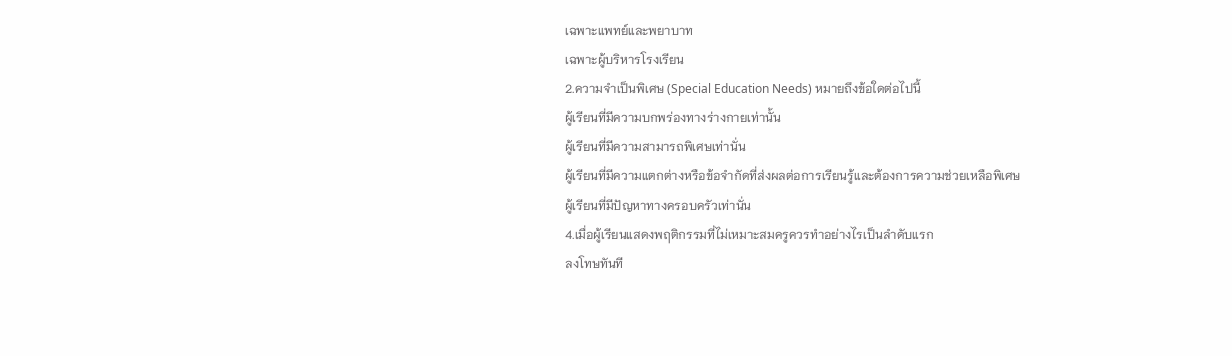เฉพาะแพทย์และพยาบาท
เฉพาะผู้บริหารโรงเรียน
2.ความจำเป็นพิเศษ (Special Education Needs) หมายถึงข้อใดต่อไปนี้
ผู้เรียนที่มีความบกพร่องทางร่างกายเท่านั้น
ผู้เรียนที่มีความสามารถพิเศษเท่านั่น
ผู้เรียนที่มีความแตกต่างหรือข้อจำกัดที่ส่งผลต่อการเรียนรู้และต้องการความช่วยเหลือพิเศษ
ผู้เรียนที่มีปัญหาทางครอบครัวเท่านั่น
4.เมื่อผู้เรียนแสดงพฤติกรรมที่ไม่เหมาะสมครูควรทำอย่างไรเป็นลำดับแรก
ลงโทษทันที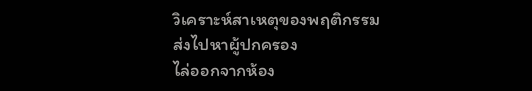วิเคราะห์สาเหตุของพฤติกรรม
ส่งไปหาผู้ปกครอง
ไล่ออกจากห้อง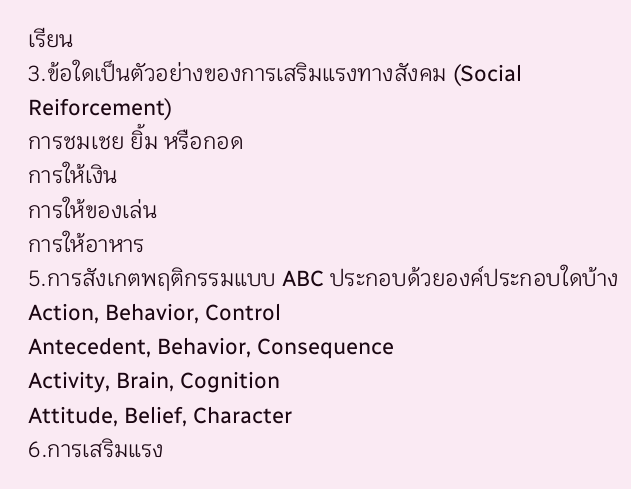เรียน
3.ข้อใดเป็นตัวอย่างของการเสริมแรงทางสังคม (Social Reiforcement)
การชมเชย ยิ้ม หรือกอด
การให้เงิน
การให้ของเล่น
การให้อาหาร
5.การสังเกตพฤติกรรมแบบ ABC ประกอบด้วยองค์ประกอบใดบ้าง
Action, Behavior, Control
Antecedent, Behavior, Consequence
Activity, Brain, Cognition
Attitude, Belief, Character
6.การเสริมแรง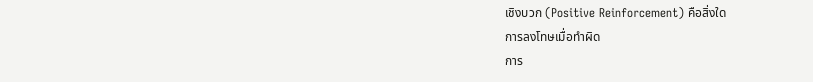เชิงบวก (Positive Reinforcement) คือสิ่งใด
การลงโทษเมื่อทำผิด
การ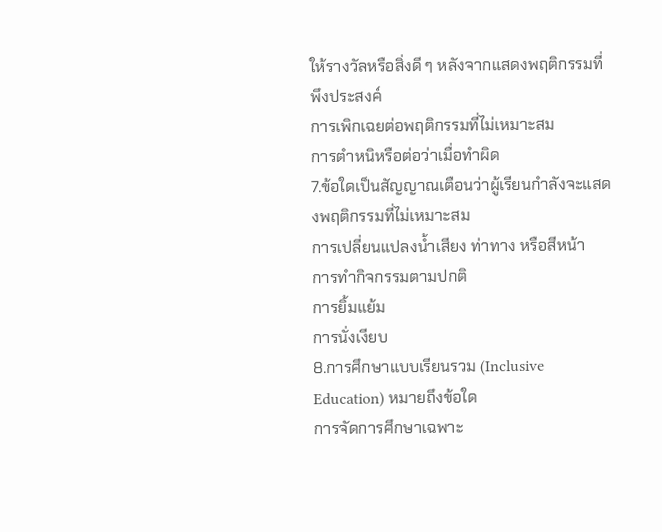ให้รางวัลหรือสิ่งดี ๆ หลังจากแสดงพฤติกรรมที่พึงประสงค์
การเพิกเฉยต่อพฤติกรรมที่ไม่เหมาะสม
การตำหนิหรือต่อว่าเมื่อทำผิด
7.ข้อใดเป็นสัญญาณเตือนว่าผู้เรียนกำลังจะแสดงพฤติกรรมที่ไม่เหมาะสม
การเปลี่ยนแปลงน้ำเสียง ท่าทาง หรือสีหน้า
การทำกิจกรรมตามปกติ
การยิ้มแย้ม
การนั่งเงียบ
8.การศึกษาแบบเรียนรวม (Inclusive Education) หมายถึงข้อใด
การจัดการศึกษาเฉพาะ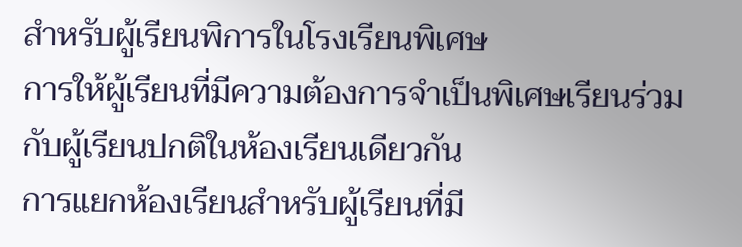สำหรับผู้เรียนพิการในโรงเรียนพิเศษ
การให้ผู้เรียนที่มีความต้องการจำเป็นพิเศษเรียนร่วมกับผู้เรียนปกติในห้องเรียนเดียวกัน
การแยกห้องเรียนสำหรับผู้เรียนที่มี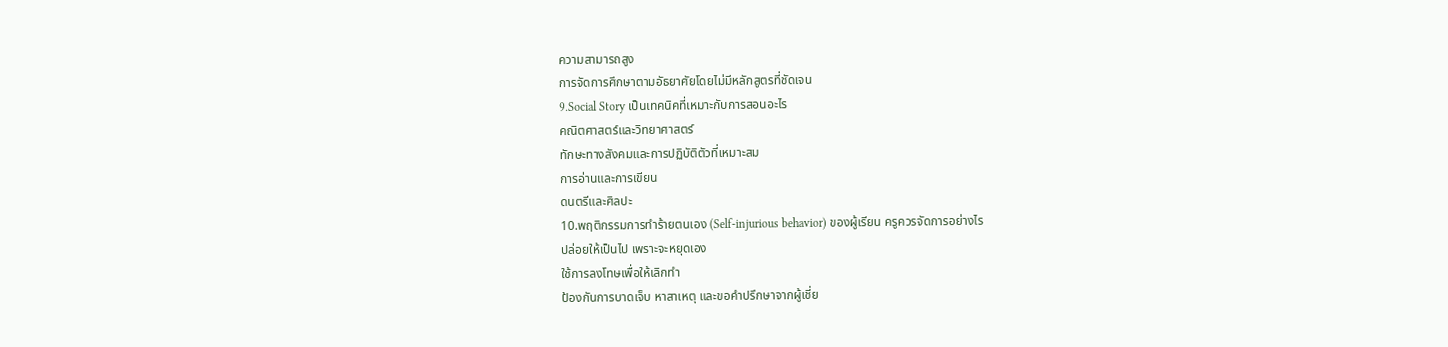ความสามารถสูง
การจัดการศึกษาตามอัธยาศัยโดยไม่มีหลักสูตรที่ชัดเจน
9.Social Story เป็นเทคนิคที่เหมาะกับการสอนอะไร
คณิตศาสตร์และวิทยาศาสตร์
ทักษะทางสังคมและการปฏิบัติตัวที่เหมาะสม
การอ่านและการเขียน
ดนตรีและศิลปะ
10.พฤติกรรมการทำร้ายตนเอง (Self-injurious behavior) ของผู้เรียน ครูควรจัดการอย่างไร
ปล่อยให้เป็นไป เพราะจะหยุดเอง
ใช้การลงโทษเพื่อให้เลิกทำ
ป้องกันการบาดเจ็บ หาสาเหตุ และขอคำปรึกษาจากผู้เชี่ย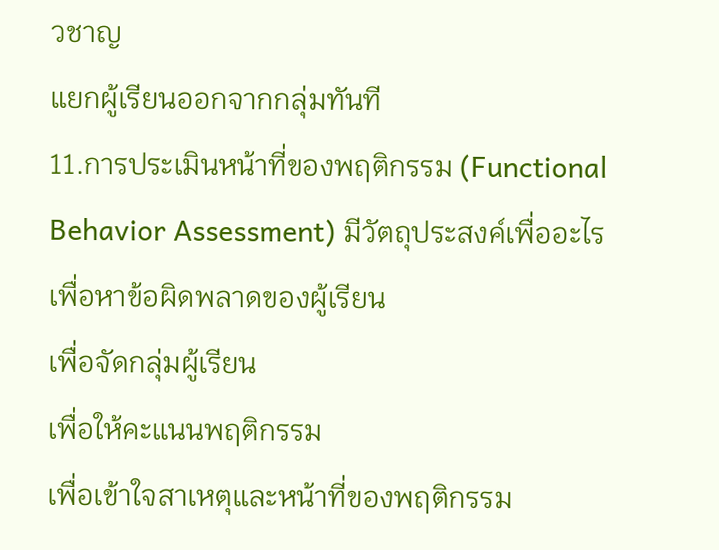วชาญ
แยกผู้เรียนออกจากกลุ่มทันที
11.การประเมินหน้าที่ของพฤติกรรม (Functional Behavior Assessment) มีวัตถุประสงค์เพื่ออะไร
เพื่อหาข้อผิดพลาดของผู้เรียน
เพื่อจัดกลุ่มผู้เรียน
เพื่อให้คะแนนพฤติกรรม
เพื่อเข้าใจสาเหตุและหน้าที่ของพฤติกรรม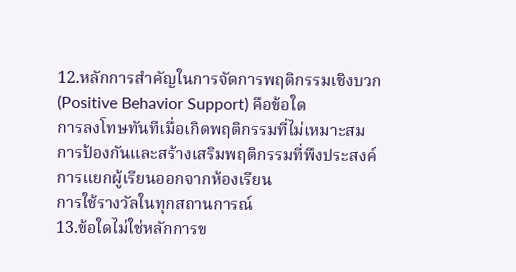12.หลักการสำคัญในการจัดการพฤติกรรมเชิงบวก (Positive Behavior Support) คือข้อใด
การลงโทษทันทีเมื่อเกิดพฤติกรรมที่ไม่เหมาะสม
การป้องกันและสร้างเสริมพฤติกรรมที่พึงประสงค์
การแยกผู้เรียนออกจากห้องเรียน
การใช้รางวัลในทุกสถานการณ์
13.ข้อใดไม่ใช่หลักการข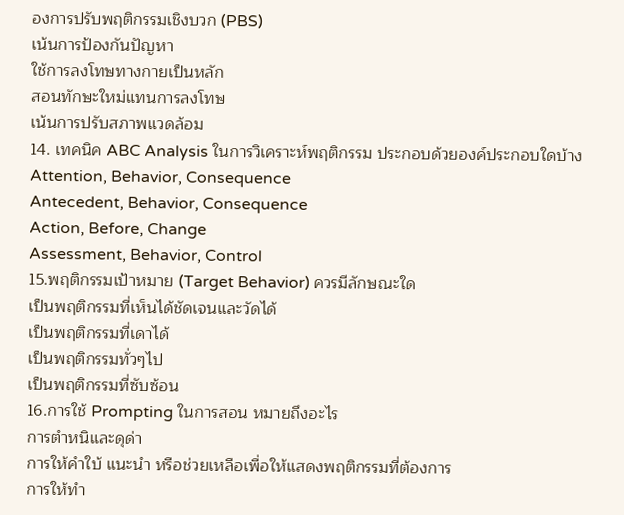องการปรับพฤติกรรมเชิงบวก (PBS)
เน้นการป้องกันปัญหา
ใช้การลงโทษทางกายเป็นหลัก
สอนทักษะใหม่แทนการลงโทษ
เน้นการปรับสภาพแวดล้อม
14. เทคนิค ABC Analysis ในการวิเคราะห์พฤติกรรม ประกอบด้วยองค์ประกอบใดบ้าง
Attention, Behavior, Consequence
Antecedent, Behavior, Consequence
Action, Before, Change
Assessment, Behavior, Control
15.พฤติกรรมเป้าหมาย (Target Behavior) ควรมีลักษณะใด
เป็นพฤติกรรมที่เห็นได้ชัดเจนและวัดได้
เป็นพฤติกรรมที่เดาได้
เป็นพฤติกรรมทั่วๆไป
เป็นพฤติกรรมที่ซับซ้อน
16.การใช้ Prompting ในการสอน หมายถึงอะไร
การตำหนิและดุด่า
การให้คำใบ้ แนะนำ หรือช่วยเหลือเพื่อให้แสดงพฤติกรรมที่ต้องการ
การให้ทำ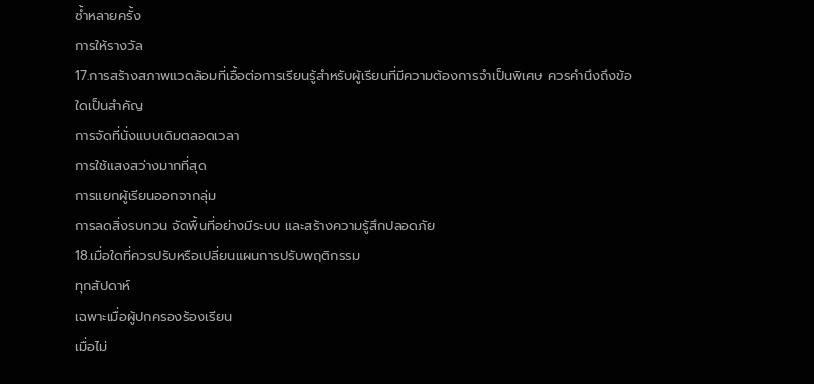ซ้ำหลายครั้ง
การให้รางวัล
17.การสร้างสภาพแวดล้อมที่เอื้อต่อการเรียนรู้สำหรับผู้เรียนที่มีความต้องการจำเป็นพิเศษ ควรคำนึงถึงข้อใดเป็นสำคัญ
การจัดที่นั่งแบบเดิมตลอดเวลา
การใช้แสงสว่างมากที่สุด
การแยกผู้เรียนออกจากลุ่ม
การลดสิ่งรบกวน จัดพื้นที่อย่างมีระบบ และสร้างความรู้สึกปลอดภัย
18.เมื่อใดที่ควรปรับหรือเปลี่ยนแผนการปรับพฤติกรรม
ทุกสัปดาห์
เฉพาะเมื่อผู้ปกครองร้องเรียน
เมื่อไม่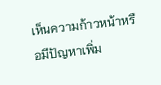เห็นความก้าวหน้าหรือมีปัญหาเพิ่ม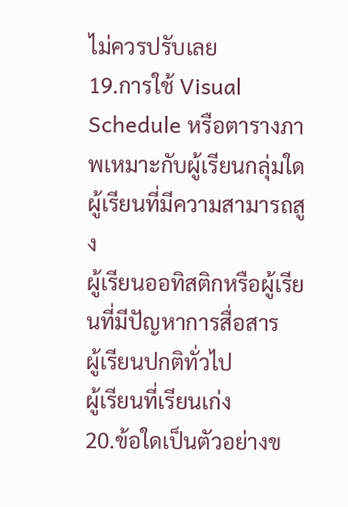ไม่ควรปรับเลย
19.การใช้ Visual Schedule หรือตารางภาพเหมาะกับผู้เรียนกลุ่มใด
ผู้เรียนที่มีความสามารถสูง
ผู้เรียนออทิสติกหรือผู้เรียนที่มีปัญหาการสื่อสาร
ผู้เรียนปกติทั่วไป
ผู้เรียนที่เรียนเก่ง
20.ข้อใดเป็นตัวอย่างข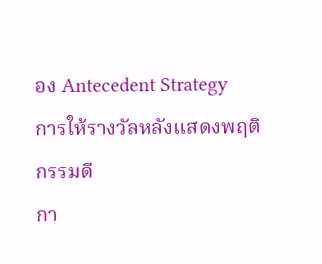อง Antecedent Strategy
การให้รางวัลหลังแสดงพฤติกรรมดี
กา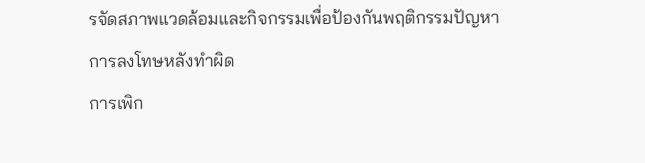รจัดสภาพแวดล้อมและกิจกรรมเพื่อป้องกันพฤติกรรมปัญหา
การลงโทษหลังทำผิด
การเพิก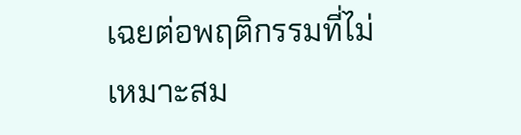เฉยต่อพฤติกรรมที่ไม่เหมาะสม